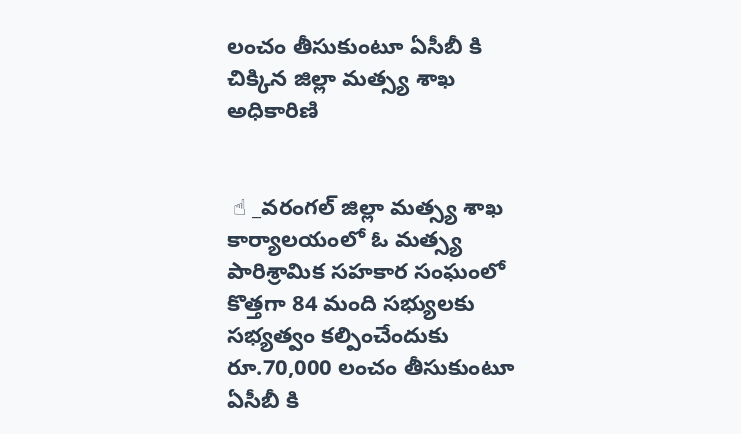లంచం తీసుకుంటూ ఏసీబీ కి చిక్కిన జిల్లా మత్స్య శాఖ అధికారిణి


 ☝ _వరంగల్ జిల్లా మత్స్య శాఖ కార్యాలయంలో ఓ మత్స్య పారిశ్రామిక సహకార సంఘంలో కొత్తగా 84 మంది సభ్యులకు సభ్యత్వం కల్పించేందుకు రూ.70,000 లంచం తీసుకుంటూ ఏసీబీ కి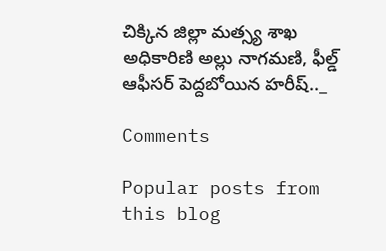చిక్కిన జిల్లా మత్స్య శాఖ అధికారిణి అల్లు నాగమణి, ఫీల్డ్ ఆఫీసర్ పెద్దబోయిన హరీష్.._

Comments

Popular posts from this blog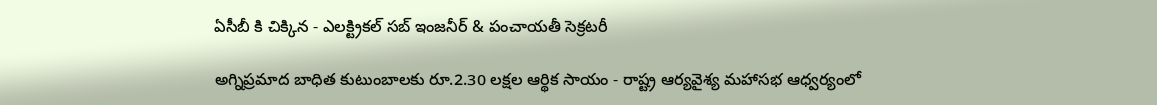ఏసీబీ కి చిక్కిన - ఎలక్ట్రికల్ సబ్ ఇంజనీర్ & పంచాయతీ సెక్రటరీ

అగ్నిప్రమాద బాధిత కుటుంబాలకు రూ.2.30 లక్షల ఆర్థిక సాయం - రాష్ట్ర ఆర్యవైశ్య మహాసభ ఆధ్వర్యంలో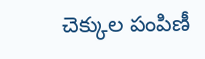చెక్కుల పంపిణీ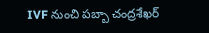IVF నుంచి పబ్బా చంద్రశేఖర్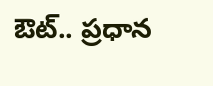ఔట్.. ప్రధాన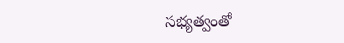సభ్యత్వంతో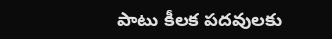పాటు కీలక పదవులకు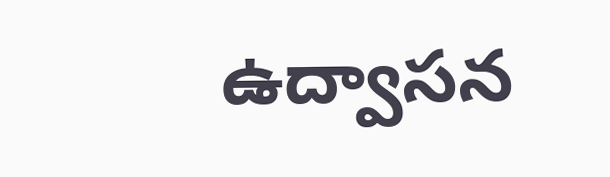ఉద్వాసన